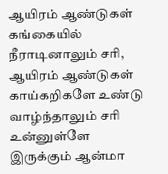ஆயிரம் ஆண்டுகள் கங்கையில் நீராடினாலும் சரி, ஆயிரம் ஆண்டுகள் காய்கறிகளே உண்டு வாழ்ந்தாலும் சரி உன்னுள்ளே இருக்கும் ஆன்மா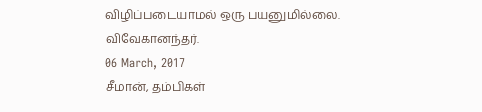விழிப்படையாமல் ஒரு பயனுமில்லை.
விவேகானந்தர்.
06 March, 2017
சீமான், தம்பிகள்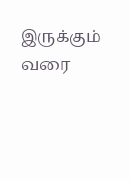இருக்கும் வரை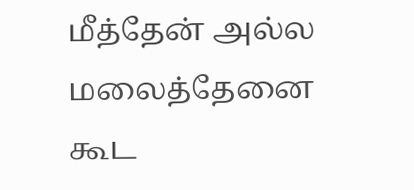மீத்தேன் அல்ல மலைத்தேனை கூட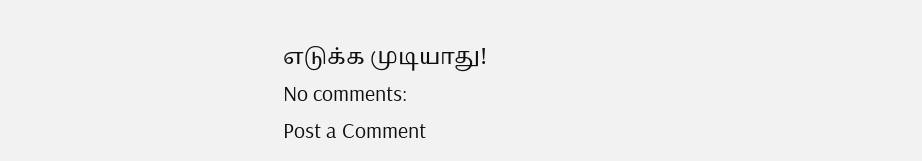எடுக்க முடியாது!
No comments:
Post a Comment